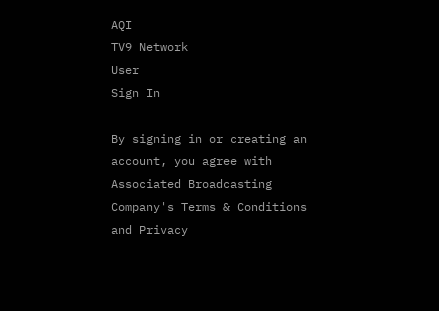AQI
TV9 Network
User
Sign In

By signing in or creating an account, you agree with Associated Broadcasting Company's Terms & Conditions and Privacy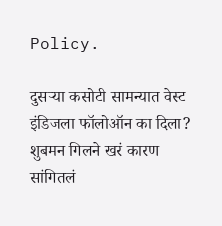Policy.

दुसऱ्या कसोटी सामन्यात वेस्ट इंडिजला फॉलोऑन का दिला? शुबमन गिलने खरं कारण सांगितलं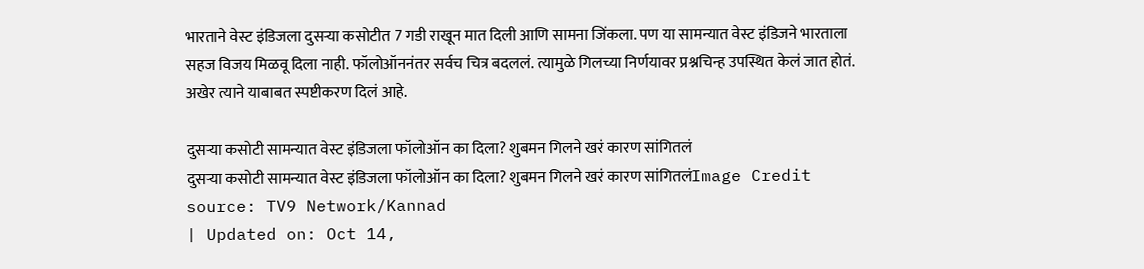भारताने वेस्ट इंडिजला दुसऱ्या कसोटीत 7 गडी राखून मात दिली आणि सामना जिंकला. पण या सामन्यात वेस्ट इंडिजने भारताला सहज विजय मिळवू दिला नाही. फॉलोऑननंतर सर्वच चित्र बदललं. त्यामुळे गिलच्या निर्णयावर प्रश्नचिन्ह उपस्थित केलं जात होतं. अखेर त्याने याबाबत स्पष्टीकरण दिलं आहे.

दुसऱ्या कसोटी सामन्यात वेस्ट इंडिजला फॉलोऑन का दिला? शुबमन गिलने खरं कारण सांगितलं
दुसऱ्या कसोटी सामन्यात वेस्ट इंडिजला फॉलोऑन का दिला? शुबमन गिलने खरं कारण सांगितलंImage Credit source: TV9 Network/Kannad
| Updated on: Oct 14,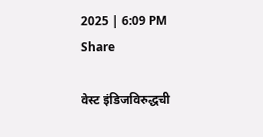2025 | 6:09 PM
Share

वेस्ट इंडिजविरुद्धची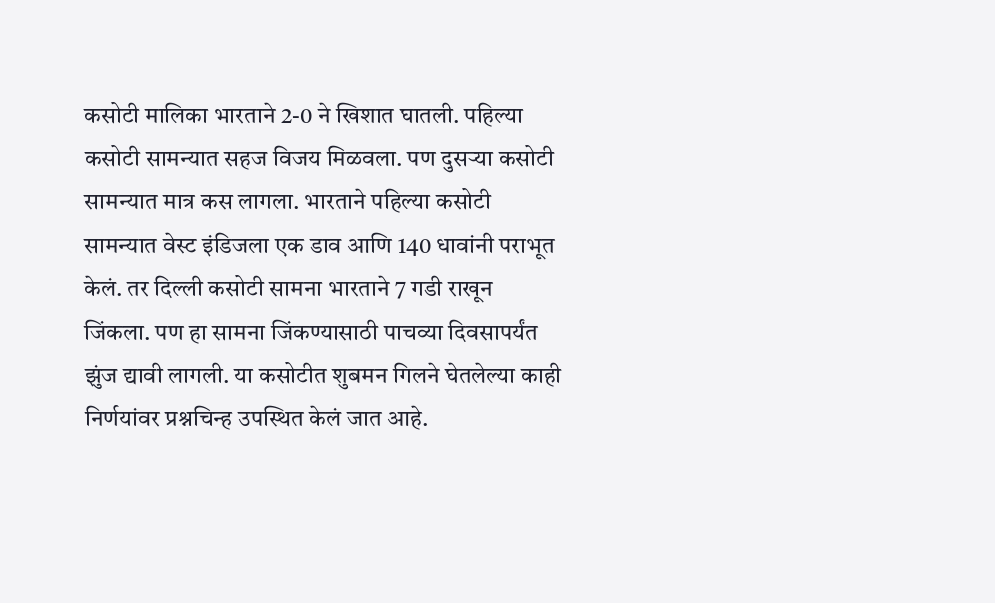कसोटी मालिका भारताने 2-0 ने खिशात घातली. पहिल्या कसोटी सामन्यात सहज विजय मिळवला. पण दुसऱ्या कसोटी सामन्यात मात्र कस लागला. भारताने पहिल्या कसोटी सामन्यात वेस्ट इंडिजला एक डाव आणि 140 धावांनी पराभूत केलं. तर दिल्ली कसोटी सामना भारताने 7 गडी राखून जिंकला. पण हा सामना जिंकण्यासाठी पाचव्या दिवसापर्यंत झुंज द्यावी लागली. या कसोटीत शुबमन गिलने घेतलेल्या काही निर्णयांवर प्रश्नचिन्ह उपस्थित केलं जात आहे.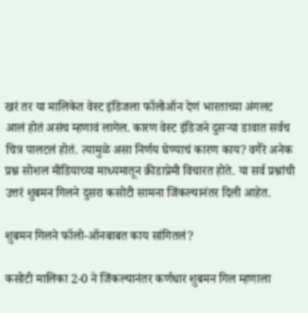खरं तर या मालिकेत वेस्ट इंडिजला फॉलोऑन देणं भारताच्या अंगलट आलं होतं असंच म्हणावं लागेल. कारण वेस्ट इंडिजने दुसऱ्या डावात सर्वच चित्र पालटलं होतं. त्यामुळे असा निर्णय घेण्याचं कारण काय? वगैरे अनेक प्रश्न सोशल मीडियाच्या माध्यमातून क्रीडाप्रेमी विचारत होते. या सर्व प्रश्नांची उत्तरं शुबमन गिलने दुसरा कसोटी सामना जिंकल्यानंतर दिली आहेत.

शुबमन गिलने फॉलो-ऑनबाबत काय सांगितलं?

कसोटी मालिका 2-0 ने जिंकल्यानंतर कर्णधार शुबमन गिल म्हणाला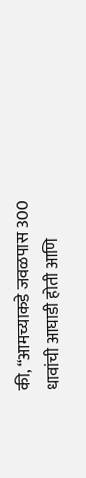की, “आमच्याकडे जवळपास 300 धावांची आघाडी होती आणि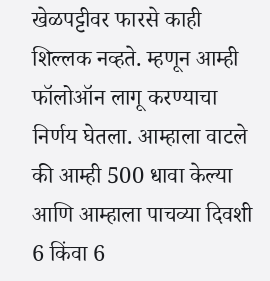खेळपट्टीवर फारसे काही शिल्लक नव्हते. म्हणून आम्ही फॉलोऑन लागू करण्याचा निर्णय घेतला. आम्हाला वाटले की आम्ही 500 धावा केल्या आणि आम्हाला पाचव्या दिवशी 6 किंवा 6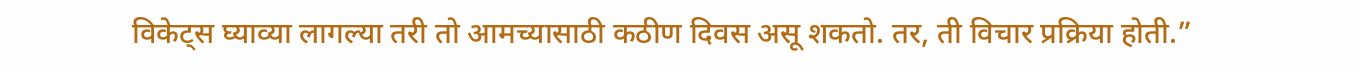विकेट्स घ्याव्या लागल्या तरी तो आमच्यासाठी कठीण दिवस असू शकतो. तर, ती विचार प्रक्रिया होती.”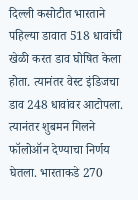दिल्ली कसोटीत भारताने पहिल्या डावात 518 धावांची खेळी करत डाव घोषित केला होता. त्यानंतर वेस्ट इंडिजचा डाव 248 धावांवर आटोपला. त्यानंतर शुबमन गिलने फॉलोऑन देण्याचा निर्णय घेतला. भारताकडे 270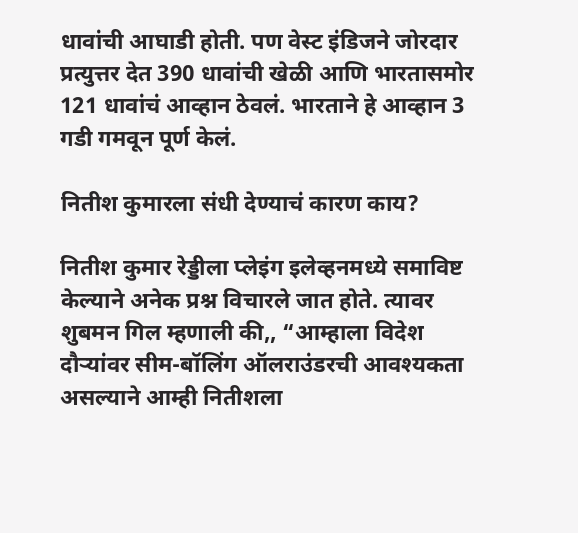धावांची आघाडी होती. पण वेस्ट इंडिजने जोरदार प्रत्युत्तर देत 390 धावांची खेळी आणि भारतासमोर 121 धावांचं आव्हान ठेवलं. भारताने हे आव्हान 3 गडी गमवून पूर्ण केलं.

नितीश कुमारला संधी देण्याचं कारण काय?

नितीश कुमार रेड्डीला प्लेइंग इलेव्हनमध्ये समाविष्ट केल्याने अनेक प्रश्न विचारले जात होते. त्यावर शुबमन गिल म्हणाली की,, “आम्हाला विदेश दौऱ्यांवर सीम-बॉलिंग ऑलराउंडरची आवश्यकता असल्याने आम्ही नितीशला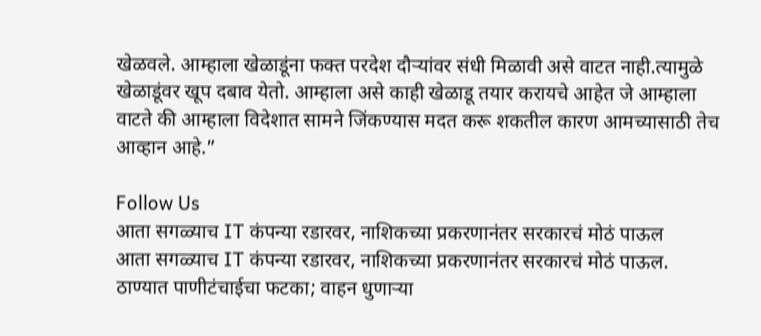खेळवले. आम्हाला खेळाडूंना फक्त परदेश दौऱ्यांवर संधी मिळावी असे वाटत नाही.त्यामुळे खेळाडूंवर खूप दबाव येतो. आम्हाला असे काही खेळाडू तयार करायचे आहेत जे आम्हाला वाटते की आम्हाला विदेशात सामने जिंकण्यास मदत करू शकतील कारण आमच्यासाठी तेच आव्हान आहे.”

Follow Us
आता सगळ्याच IT कंपन्या रडारवर, नाशिकच्या प्रकरणानंतर सरकारचं मोठं पाऊल
आता सगळ्याच IT कंपन्या रडारवर, नाशिकच्या प्रकरणानंतर सरकारचं मोठं पाऊल.
ठाण्यात पाणीटंचाईचा फटका; वाहन धुणाऱ्या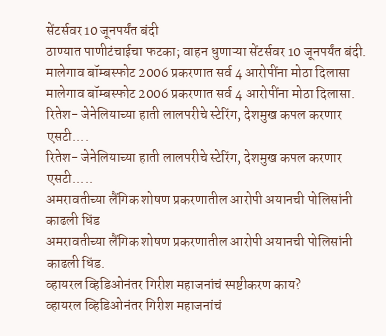सेंटर्सवर 10 जूनपर्यंत बंदी
ठाण्यात पाणीटंचाईचा फटका; वाहन धुणाऱ्या सेंटर्सवर 10 जूनपर्यंत बंदी.
मालेगाव बॉम्बस्फोट 2006 प्रकरणात सर्व 4 आरोपींना मोठा दिलासा
मालेगाव बॉम्बस्फोट 2006 प्रकरणात सर्व 4 आरोपींना मोठा दिलासा.
रितेश- जेनेलियाच्या हाती लालपरीचे स्टेरिंग, देशमुख कपल करणार एसटी....
रितेश- जेनेलियाच्या हाती लालपरीचे स्टेरिंग, देशमुख कपल करणार एसटी.....
अमरावतीच्या लैंगिक शोषण प्रकरणातील आरोपी अयानची पोलिसांनी काढली धिंड
अमरावतीच्या लैंगिक शोषण प्रकरणातील आरोपी अयानची पोलिसांनी काढली धिंड.
व्हायरल व्हिडिओनंतर गिरीश महाजनांचं स्पष्टीकरण काय?
व्हायरल व्हिडिओनंतर गिरीश महाजनांचं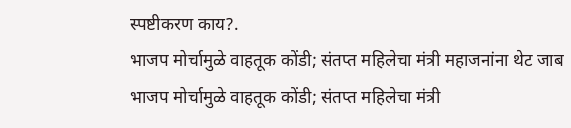स्पष्टीकरण काय?.
भाजप मोर्चामुळे वाहतूक कोंडी; संतप्त महिलेचा मंत्री महाजनांना थेट जाब
भाजप मोर्चामुळे वाहतूक कोंडी; संतप्त महिलेचा मंत्री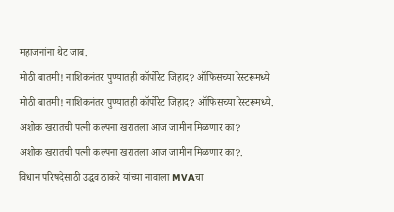महाजनांना थेट जाब.
मोठी बातमी! नाशिकनंतर पुण्यातही कॉर्पोरेट जिहाद? ऑफिसच्या रेस्टरूमध्ये
मोठी बातमी! नाशिकनंतर पुण्यातही कॉर्पोरेट जिहाद? ऑफिसच्या रेस्टरूमध्ये.
अशोक खरातची पत्नी कल्पना खरातला आज जामीन मिळणार का?
अशोक खरातची पत्नी कल्पना खरातला आज जामीन मिळणार का?.
विधान परिषदेसाठी उद्धव ठाकरे यांच्या नावाला MVAचा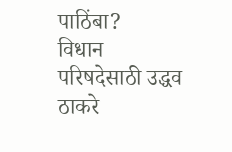पाठिंबा?
विधान परिषदेसाठी उद्धव ठाकरे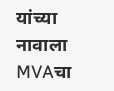यांच्या नावाला MVAचा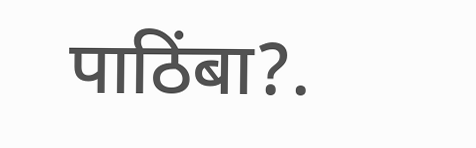पाठिंबा?.